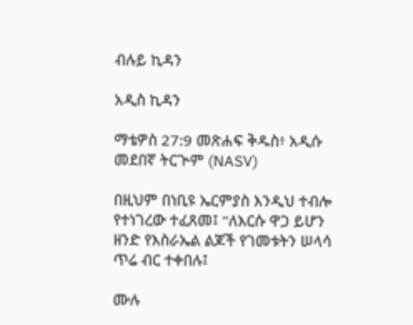ብሉይ ኪዳን

አዲስ ኪዳን

ማቴዎስ 27:9 መጽሐፍ ቅዱስ፥ አዲሱ መደበኛ ትርጒም (NASV)

በዚህም በነቢዩ ኤርምያስ እንዲህ ተብሎ የተነገረው ተፈጸመ፤ “ለእርሱ ዋጋ ይሆን ዘንድ የእስራኤል ልጆች የገመቱትን ሠላሳ ጥሬ ብር ተቀበሉ፤

ሙሉ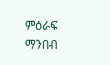ምዕራፍ ማንበብ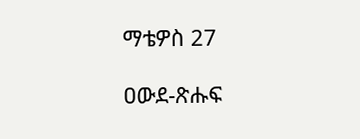ማቴዎስ 27

ዐውደ-ጽሑፍ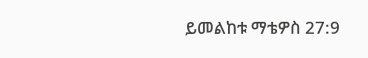ይመልከቱ ማቴዎስ 27:9